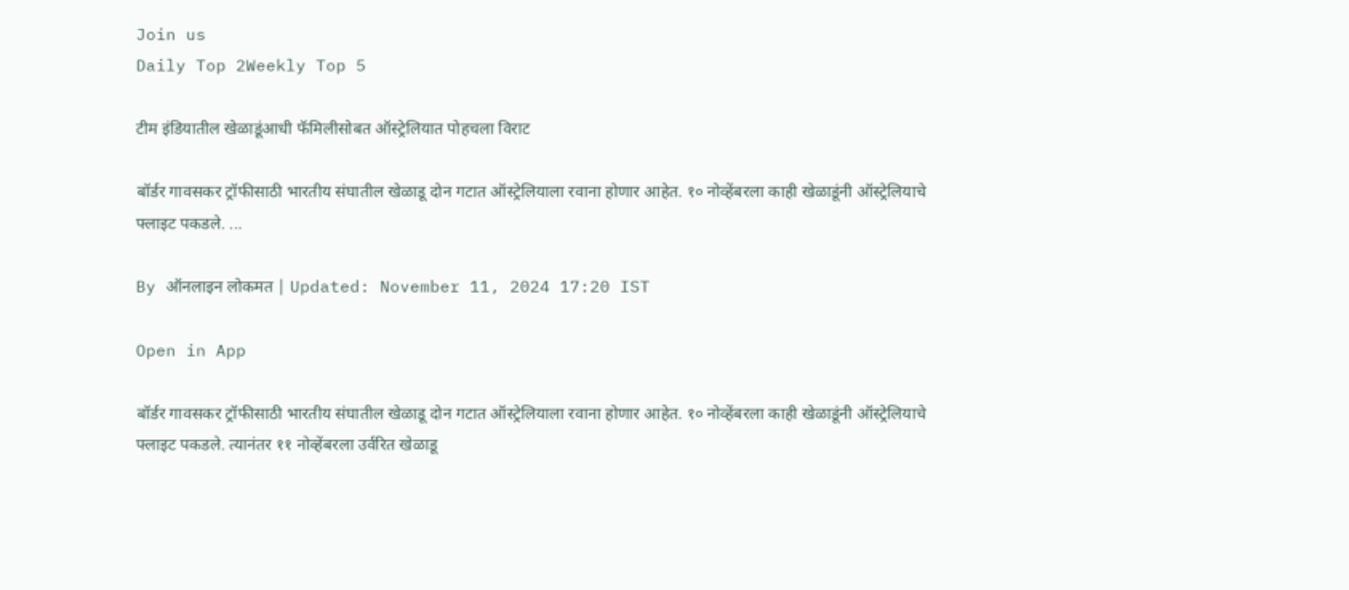Join us
Daily Top 2Weekly Top 5

टीम इंडियातील खेळाडूंआधी फॅमिलीसोबत ऑस्ट्रेलियात पोहचला विराट

बॉर्डर गावसकर ट्रॉफीसाठी भारतीय संघातील खेळाडू दोन गटात ऑस्ट्रेलियाला रवाना होणार आहेत. १० नोव्हेंबरला काही खेळाडूंनी ऑस्ट्रेलियाचे फ्लाइट पकडले. ...

By ऑनलाइन लोकमत | Updated: November 11, 2024 17:20 IST

Open in App

बॉर्डर गावसकर ट्रॉफीसाठी भारतीय संघातील खेळाडू दोन गटात ऑस्ट्रेलियाला रवाना होणार आहेत. १० नोव्हेंबरला काही खेळाडूंनी ऑस्ट्रेलियाचे फ्लाइट पकडले. त्यानंतर ११ नोव्हेंबरला उर्वरित खेळाडू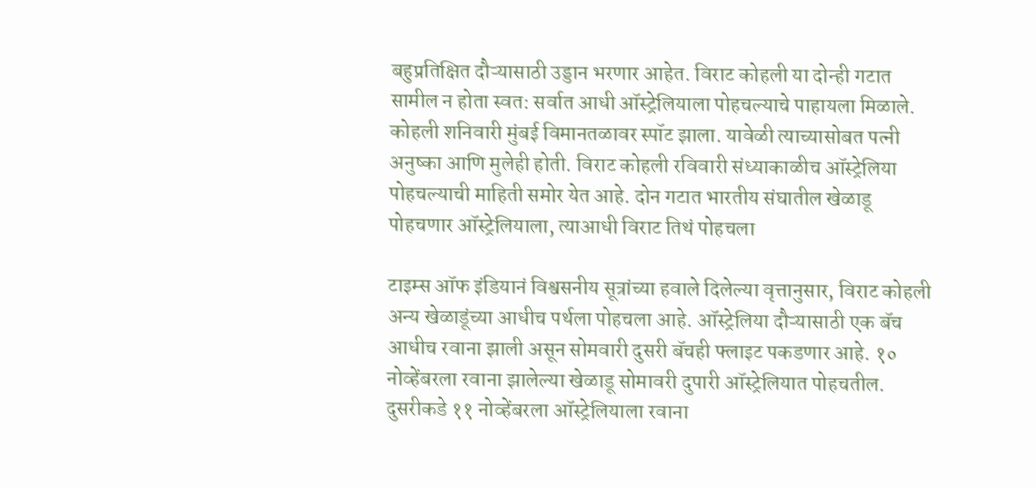बहुप्रतिक्षित दौऱ्यासाठी उड्डान भरणार आहेत. विराट कोहली या दोन्ही गटात सामील न होता स्वत: सर्वात आधी ऑस्ट्रेलियाला पोहचल्याचे पाहायला मिळाले. कोहली शनिवारी मुंबई विमानतळावर स्पॉट झाला. यावेळी त्याच्यासोबत पत्नी अनुष्का आणि मुलेही होती. विराट कोहली रविवारी संध्याकाळीच ऑस्ट्रेलिया पोहचल्याची माहिती समोर येत आहे. दोन गटात भारतीय संघातील खेळाडू पोहचणार ऑस्ट्रेलियाला, त्याआधी विराट तिथं पोहचला

टाइम्स ऑफ इंडियानं विश्वसनीय सूत्रांच्या हवाले दिलेल्या वृत्तानुसार, विराट कोहली अन्य खेळाडूंच्या आधीच पर्थला पोहचला आहे. ऑस्ट्रेलिया दौऱ्यासाठी एक बॅच आधीच रवाना झाली असून सोमवारी दुसरी बॅचही फ्लाइट पकडणार आहे. १० नोव्हेंबरला रवाना झालेल्या खेळाडू सोमावरी दुपारी ऑस्ट्रेलियात पोहचतील. दुसरीकडे ११ नोव्हेंबरला ऑस्ट्रेलियाला रवाना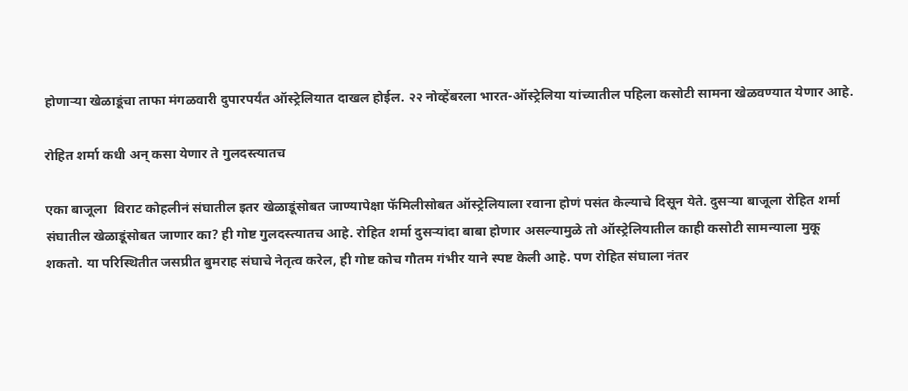होणाऱ्या खेळाडूंचा ताफा मंगळवारी दुपारपर्यंत ऑस्ट्रेलियात दाखल होईल. २२ नोव्हेंबरला भारत-ऑस्ट्रेलिया यांच्यातील पहिला कसोटी सामना खेळवण्यात येणार आहे.

रोहित शर्मा कधी अन् कसा येणार ते गुलदस्त्यातच

एका बाजूला  विराट कोहलीनं संघातील इतर खेळाडूंसोबत जाण्यापेक्षा फॅमिलीसोबत ऑस्ट्रेलियाला रवाना होणं पसंत केल्याचे दिसून येते. दुसऱ्या बाजूला रोहित शर्मा संघातील खेळाडूंसोबत जाणार का? ही गोष्ट गुलदस्त्यातच आहे. रोहित शर्मा दुसऱ्यांदा बाबा होणार असल्यामुळे तो ऑस्ट्रेलियातील काही कसोटी सामन्याला मुकू शकतो. या परिस्थितीत जसप्रीत बुमराह संघाचे नेतृत्व करेल, ही गोष्ट कोच गौतम गंभीर याने स्पष्ट केली आहे. पण रोहित संघाला नंतर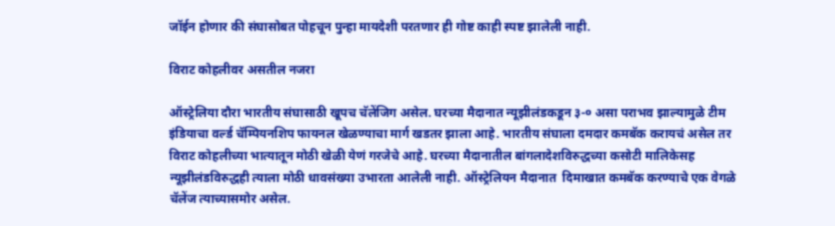जॉईन होणार की संघासोबत पोहचून पुन्हा मायदेशी परतणार ही गोष्ट काही स्पष्ट झालेली नाही.

विराट कोहलीवर असतील नजरा

ऑस्ट्रेलिया दौरा भारतीय संघासाठी खूपच चॅलेंजिग असेल. घरच्या मैदानात न्यूझीलंडकडून ३-० असा पराभव झाल्यामुळे टीम इंडियाचा वर्ल्ड चॅम्पियनशिप फायनल खेळण्याचा मार्ग खडतर झाला आहे. भारतीय संघाला दमदार कमबॅक करायचं असेल तर विराट कोहलीच्या भात्यातून मोठी खेळी येणं गरजेचे आहे. घरच्या मैदानातील बांगलादेशविरुद्धच्या कसोटी मालिकेसह न्यूझीलंडविरुद्धही त्याला मोठी धावसंख्या उभारता आलेली नाही. ऑस्ट्रेलियन मैदानात  दिमाखात कमबॅक करण्याचे एक वेगळे चॅलेंज त्याच्यासमोर असेल.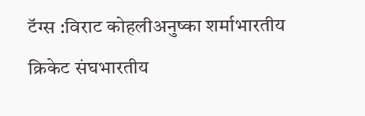टॅग्स :विराट कोहलीअनुष्का शर्माभारतीय क्रिकेट संघभारतीय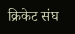क्रिकेट संघ